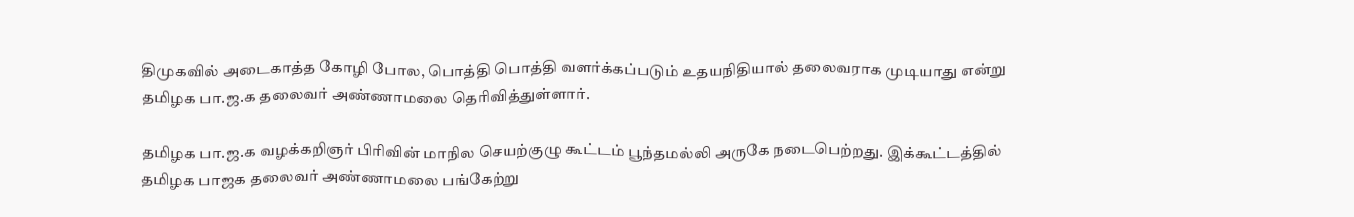திமுகவில் அடைகாத்த கோழி போல, பொத்தி பொத்தி வளர்க்கப்படும் உதயநிதியால் தலைவராக முடியாது என்று தமிழக பா.ஜ.க தலைவர் அண்ணாமலை தெரிவித்துள்ளார்.

தமிழக பா.ஜ.க வழக்கறிஞர் பிரிவின் மாநில செயற்குழு கூட்டம் பூந்தமல்லி அருகே நடைபெற்றது. இக்கூட்டத்தில் தமிழக பாஜக தலைவர் அண்ணாமலை பங்கேற்று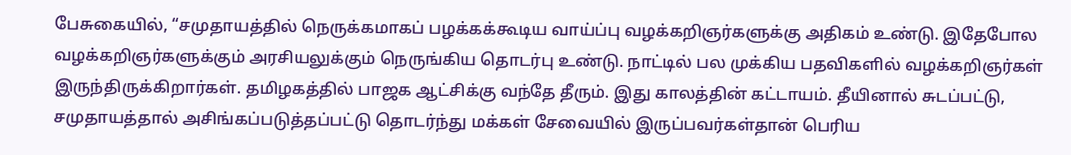பேசுகையில், “சமுதாயத்தில் நெருக்கமாகப் பழக்கக்கூடிய வாய்ப்பு வழக்கறிஞர்களுக்கு அதிகம் உண்டு. இதேபோல வழக்கறிஞர்களுக்கும் அரசியலுக்கும் நெருங்கிய தொடர்பு உண்டு. நாட்டில் பல முக்கிய பதவிகளில் வழக்கறிஞர்கள் இருந்திருக்கிறார்கள். தமிழகத்தில் பாஜக ஆட்சிக்கு வந்தே தீரும். இது காலத்தின் கட்டாயம். தீயினால் சுடப்பட்டு, சமுதாயத்தால் அசிங்கப்படுத்தப்பட்டு தொடர்ந்து மக்கள் சேவையில் இருப்பவர்கள்தான் பெரிய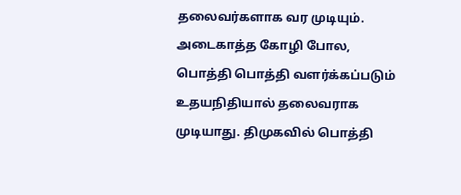தலைவர்களாக வர முடியும்.
அடைகாத்த கோழி போல, பொத்தி பொத்தி வளர்க்கப்படும் உதயநிதியால் தலைவராக முடியாது. திமுகவில் பொத்தி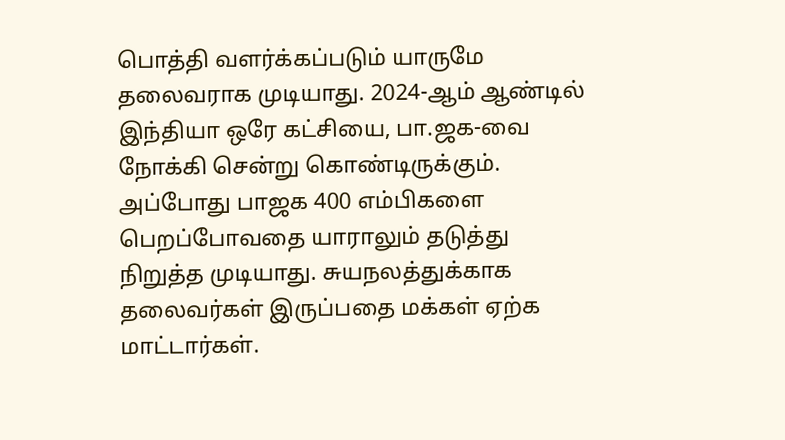பொத்தி வளர்க்கப்படும் யாருமே தலைவராக முடியாது. 2024-ஆம் ஆண்டில் இந்தியா ஒரே கட்சியை, பா.ஜக-வை நோக்கி சென்று கொண்டிருக்கும். அப்போது பாஜக 400 எம்பிகளை பெறப்போவதை யாராலும் தடுத்து நிறுத்த முடியாது. சுயநலத்துக்காக தலைவர்கள் இருப்பதை மக்கள் ஏற்க மாட்டார்கள்.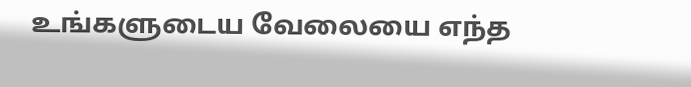உங்களுடைய வேலையை எந்த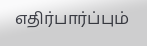எதிர்பார்ப்பும்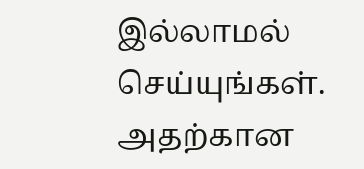இல்லாமல் செய்யுங்கள். அதற்கான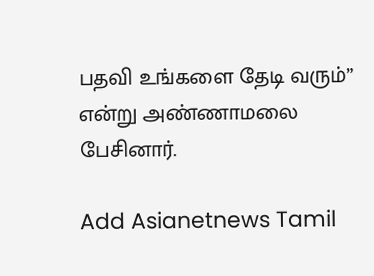பதவி உங்களை தேடி வரும்” என்று அண்ணாமலை பேசினார்.

Add Asianetnews Tamil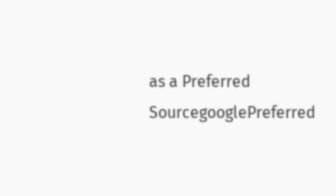as a Preferred SourcegooglePreferred